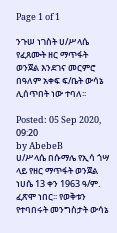Page 1 of 1

ንጉሠ ነገስት ሀ/ሥላሴ የፈጸሙት ዘር ማጥፋት ወንጀል እንደገና መርምሮ በዓለም አቀፍ ፍ/ቤት ውሳኔ ሊሰጥበት ነው ተባለ፡፡

Posted: 05 Sep 2020, 09:20
by AbebeB
ሀ/ሥላሴ በሱማሌ የኢሳ ጎሣ ላይ የዘር ማጥፋት ወንጀል ነሀሴ 13 ቀን 1963 ዓ/ም. ፈጽሞ ነበር፡፡ የወቅቱን የተባበሩት መንግስታት ውሳኔ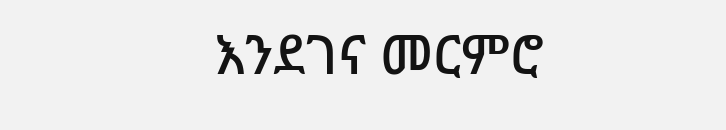እንደገና መርምሮ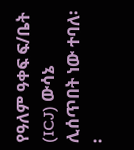የዓለም ዓቀፍ ፍ/ቤት (ICJ) ውሳኔ ሊሰጥበት ነው ተባለ፡፡